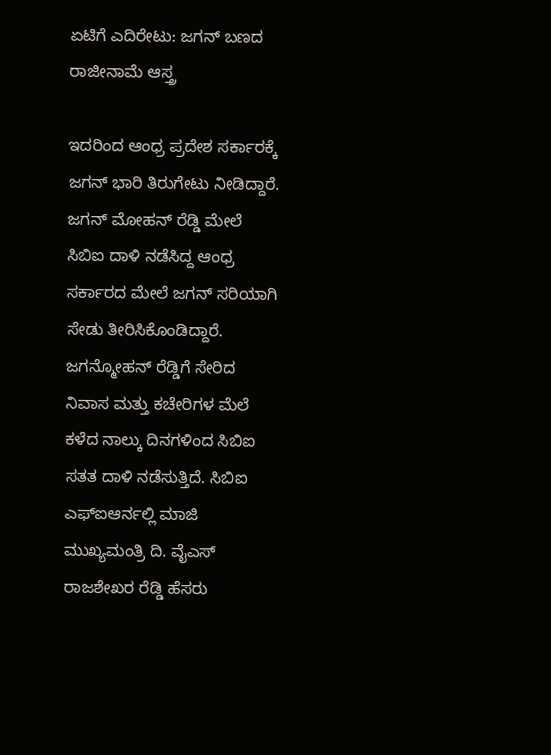ಏಟಿಗೆ ಎದಿರೇಟು: ಜಗನ್ ಬಣದ ರಾಜೀನಾಮೆ ಆಸ್ತ್ರ

ಇದರಿಂದ ಆಂಧ್ರ ಪ್ರದೇಶ ಸರ್ಕಾರಕ್ಕೆ ಜಗನ್ ಭಾರಿ ತಿರುಗೇಟು ನೀಡಿದ್ದಾರೆ. ಜಗನ್ ಮೋಹನ್ ರೆಡ್ಡಿ ಮೇಲೆ ಸಿಬಿಐ ದಾಳಿ ನಡೆಸಿದ್ದ ಆಂಧ್ರ ಸರ್ಕಾರದ ಮೇಲೆ ಜಗನ್ ಸರಿಯಾಗಿ ಸೇಡು ತೀರಿಸಿಕೊಂಡಿದ್ದಾರೆ.
ಜಗನ್ಮೋಹನ್ ರೆಡ್ಡಿಗೆ ಸೇರಿದ ನಿವಾಸ ಮತ್ತು ಕಚೇರಿಗಳ ಮೆಲೆ ಕಳೆದ ನಾಲ್ಕು ದಿನಗಳಿಂದ ಸಿಬಿಐ ಸತತ ದಾಳಿ ನಡೆಸುತ್ತಿದೆ. ಸಿಬಿಐ ಎಫ್ಐಆರ್ನಲ್ಲಿ ಮಾಜಿ ಮುಖ್ಯಮಂತ್ರಿ ದಿ. ವೈಎಸ್ ರಾಜಶೇಖರ ರೆಡ್ಡಿ ಹೆಸರು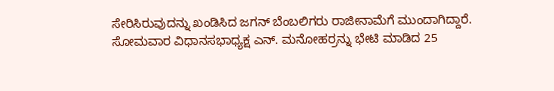ಸೇರಿಸಿರುವುದನ್ನು ಖಂಡಿಸಿದ ಜಗನ್ ಬೆಂಬಲಿಗರು ರಾಜೀನಾಮೆಗೆ ಮುಂದಾಗಿದ್ದಾರೆ.
ಸೋಮವಾರ ವಿಧಾನಸಭಾಧ್ಯಕ್ಷ ಎನ್. ಮನೋಹರ್ರನ್ನು ಭೇಟಿ ಮಾಡಿದ 25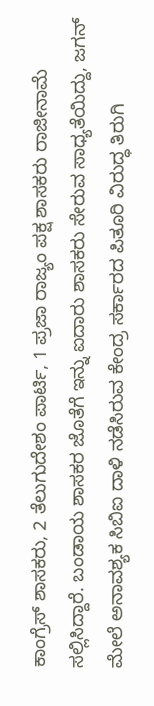ಕಾಂಗ್ರೆಸ್ ಶಾಸಕರು, 2 ತೆಲುಗುದೇಶಂ ಪಾರ್ಟಿ, 1 ಪ್ರಜಾ ರಾಜ್ಯಂ ಪಕ್ಷ ಶಾಸಕರು ರಾಜೀನಾಮೆ ಸಲ್ಲಿಸಿದ್ದಾರೆ. ಬಂಡಾಯ ಶಾಸಕರ ಜೊತೆಗೆ ಇನ್ನು ಐದಾರು ಶಾಸಕರು ಸೇರುವ ಸಾಧ್ಯತೆಯಿದ್ದು, ಜಗನ್ ಮೇಲೆ ಅನಾವಶ್ಯಕ ಸಿಬಿಐ ದಾಳಿ ನಡೆಸಿರುವ ಕೇಂದ್ರ ಸರ್ಕಾರದ ಪಿತೂರಿ ವಿರುದ್ಧ ತಿರುಗಿ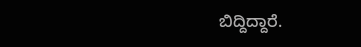ಬಿದ್ದಿದ್ದಾರೆ.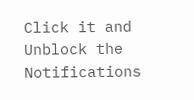Click it and Unblock the Notifications